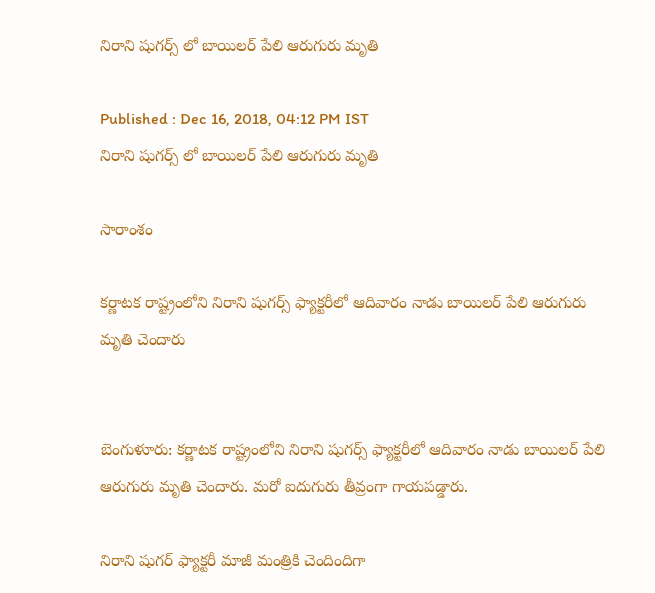నిరాని షుగర్స్ లో బాయిలర్ పేలి ఆరుగురు మృతి

Published : Dec 16, 2018, 04:12 PM IST
నిరాని షుగర్స్ లో బాయిలర్ పేలి ఆరుగురు మృతి

సారాంశం

కర్ణాటక రాష్ట్రంలోని నిరాని షుగర్స్‌ ఫ్యాక్టరీలో ఆదివారం నాడు బాయిలర్ పేలి ఆరుగురు మృతి చెందారు


బెంగుళూరు: కర్ణాటక రాష్ట్రంలోని నిరాని షుగర్స్‌ ఫ్యాక్టరీలో ఆదివారం నాడు బాయిలర్ పేలి ఆరుగురు మృతి చెందారు. మరో ఐదుగురు తీవ్రంగా గాయపడ్డారు.

నిరాని షుగర్ ఫ్యాక్టరీ మాజీ మంత్రికి చెందిందిగా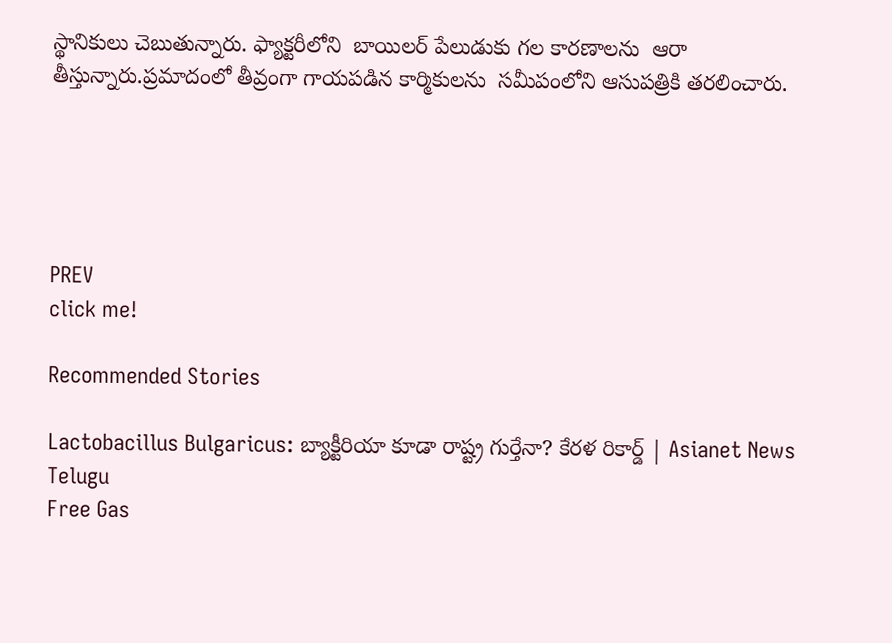స్థానికులు చెబుతున్నారు. ఫ్యాక్టరీలోని  బాయిలర్ పేలుడుకు గల కారణాలను  ఆరా తీస్తున్నారు.ప్రమాదంలో తీవ్రంగా గాయపడిన కార్మికులను  సమీపంలోని ఆసుపత్రికి తరలించారు.





PREV
click me!

Recommended Stories

Lactobacillus Bulgaricus: బ్యాక్టీరియా కూడా రాష్ట్ర గుర్తేనా? కేరళ రికార్డ్ | Asianet News Telugu
Free Gas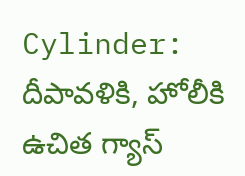Cylinder: దీపావళికి, హోలీకి ఉచిత గ్యాస్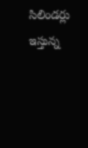సిలిండర్లు ఇస్తున్న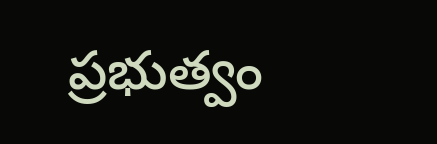ప్రభుత్వం